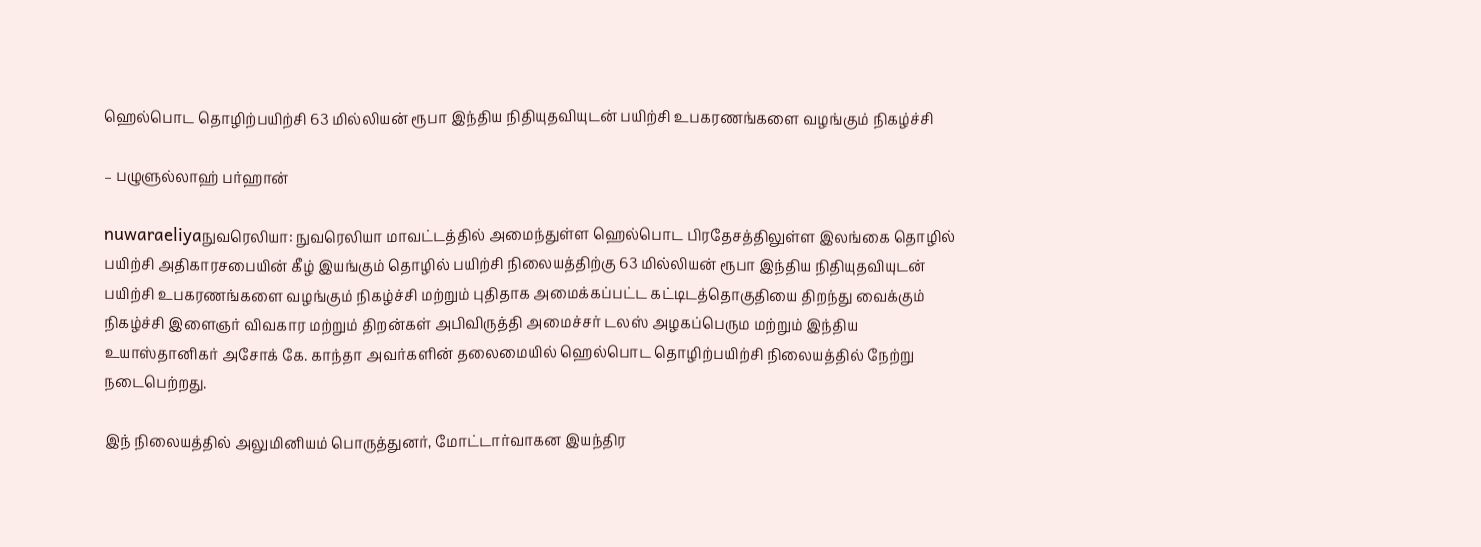ஹெல்பொட தொழிற்பயிற்சி 63 மில்லியன் ரூபா இந்திய நிதியுதவியுடன் பயிற்சி உபகரணங்களை வழங்கும் நிகழ்ச்சி

– பழுளுல்லாஹ் பர்ஹான்

nuwaraeliyaநுவரெலியா: நுவரெலியா மாவட்டத்தில் அமைந்துள்ள ஹெல்பொட பிரதேசத்திலுள்ள இலங்கை தொழில் பயிற்சி அதிகாரசபையின் கீழ் இயங்கும் தொழில் பயிற்சி நிலையத்திற்கு 63 மில்லியன் ரூபா இந்திய நிதியுதவியுடன் பயிற்சி உபகரணங்களை வழங்கும் நிகழ்ச்சி மற்றும் புதிதாக அமைக்கப்பட்ட கட்டிடத்தொகுதியை திறந்து வைக்கும் நிகழ்ச்சி இளைஞர் விவகார மற்றும் திறன்கள் அபிவிருத்தி அமைச்சர் டலஸ் அழகப்பெரும மற்றும் இந்திய உயாஸ்தானிகர் அசோக் கே. காந்தா அவர்களின் தலைமையில் ஹெல்பொட தொழிற்பயிற்சி நிலையத்தில் நேற்று நடைபெற்றது.

இந் நிலையத்தில் அலுமினியம் பொருத்துனர், மோட்டார்வாகன இயந்திர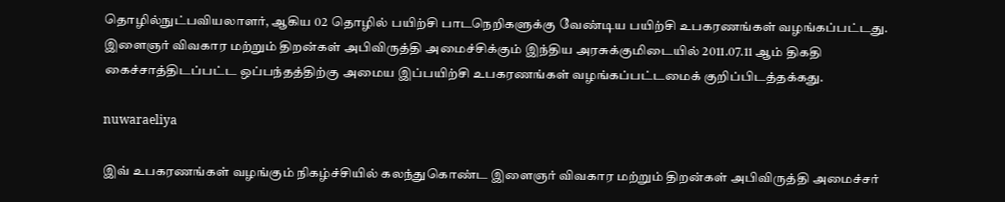தொழில்நுட்பவியலாளர், ஆகிய 02 தொழில் பயிற்சி பாடநெறிகளுக்கு வேண்டிய பயிற்சி உபகரணங்கள் வழங்கப்பட்டது. இளைஞர் விவகார மற்றும் திறன்கள் அபிவிருத்தி அமைச்சிக்கும் இந்திய அரசுக்குமிடையில் 2011.07.11 ஆம் திகதி கைச்சாத்திடப்பட்ட ஒப்பந்தத்திற்கு அமைய இப்பயிற்சி உபகரணங்கள் வழங்கப்பட்டமைக் குறிப்பிடத்தக்கது.

nuwaraeliya

இவ் உபகரணங்கள் வழங்கும் நிகழ்ச்சியில் கலந்துகொண்ட இளைஞர் விவகார மற்றும் திறன்கள் அபிவிருத்தி அமைச்சர்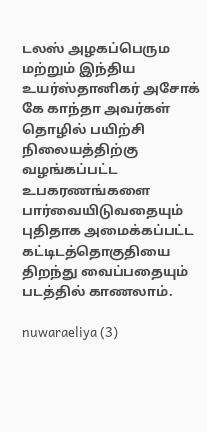டலஸ் அழகப்பெரும மற்றும் இந்திய உயர்ஸ்தானிகர் அசோக் கே காந்தா அவர்கள் தொழில் பயிற்சி நிலையத்திற்கு வழங்கப்பட்ட உபகரணங்களை பார்வையிடுவதையும் புதிதாக அமைக்கப்பட்ட கட்டிடத்தொகுதியை திறந்து வைப்பதையும் படத்தில் காணலாம்.

nuwaraeliya (3)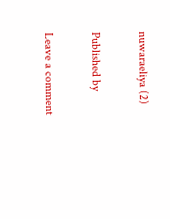nuwaraeliya (2)

Published by

Leave a comment